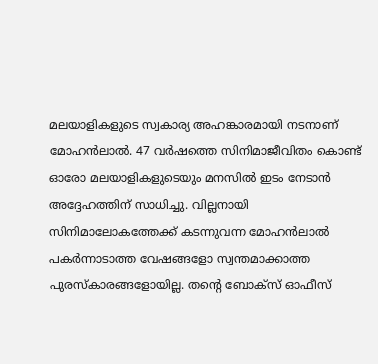മലയാളികളുടെ സ്വകാര്യ അഹങ്കാരമായി നടനാണ് മോഹന്‍ലാല്‍. 47 വര്‍ഷത്തെ സിനിമാജീവിതം കൊണ്ട് ഓരോ മലയാളികളുടെയും മനസില്‍ ഇടം നേടാന്‍ അദ്ദേഹത്തിന് സാധിച്ചു. വില്ലനായി സിനിമാലോകത്തേക്ക് കടന്നുവന്ന മോഹന്‍ലാല്‍ പകര്‍ന്നാടാത്ത വേഷങ്ങളോ സ്വന്തമാക്കാത്ത പുരസ്‌കാരങ്ങളോയില്ല. തന്റെ ബോക്‌സ് ഓഫീസ്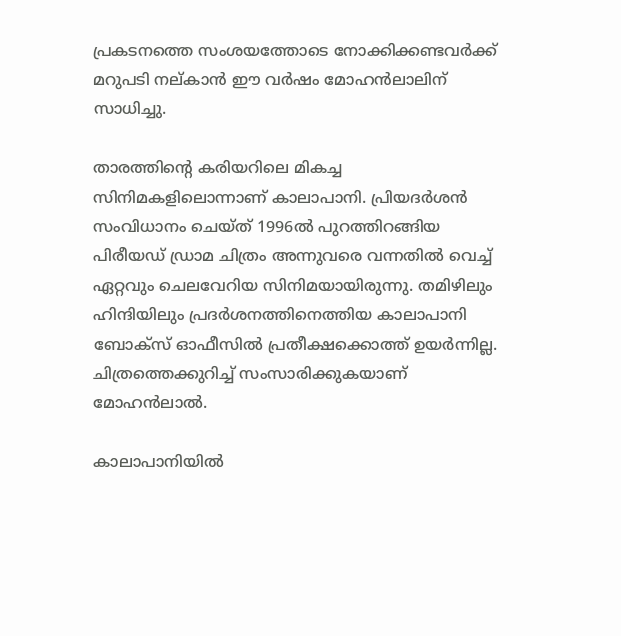പ്രകടനത്തെ സംശയത്തോടെ നോക്കിക്കണ്ടവര്‍ക്ക് മറുപടി നല്കാന്‍ ഈ വര്‍ഷം മോഹന്‍ലാലിന് സാധിച്ചു.

താരത്തിന്റെ കരിയറിലെ മികച്ച സിനിമകളിലൊന്നാണ് കാലാപാനി. പ്രിയദര്‍ശന്‍ സംവിധാനം ചെയ്ത് 1996ല്‍ പുറത്തിറങ്ങിയ പിരീയഡ് ഡ്രാമ ചിത്രം അന്നുവരെ വന്നതില്‍ വെച്ച് ഏറ്റവും ചെലവേറിയ സിനിമയായിരുന്നു. തമിഴിലും ഹിന്ദിയിലും പ്രദര്‍ശനത്തിനെത്തിയ കാലാപാനി ബോക്‌സ് ഓഫീസില്‍ പ്രതീക്ഷക്കൊത്ത് ഉയര്‍ന്നില്ല. ചിത്രത്തെക്കുറിച്ച് സംസാരിക്കുകയാണ് മോഹന്‍ലാല്‍.

കാലാപാനിയില്‍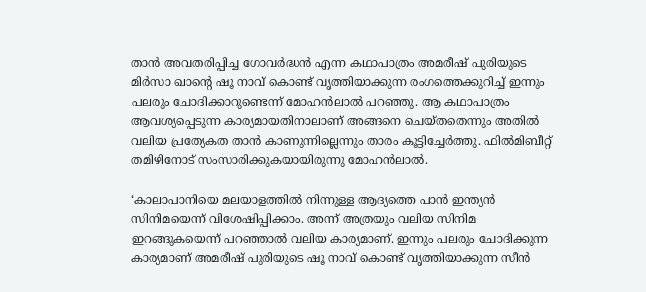താന്‍ അവതരിപ്പിച്ച ഗോവര്‍ദ്ധന്‍ എന്ന കഥാപാത്രം അമരീഷ് പുരിയുടെ മിര്‍സാ ഖാന്റെ ഷൂ നാവ് കൊണ്ട് വൃത്തിയാക്കുന്ന രംഗത്തെക്കുറിച്ച് ഇന്നും പലരും ചോദിക്കാറുണ്ടെന്ന് മോഹന്‍ലാല്‍ പറഞ്ഞു. ആ കഥാപാത്രം ആവശ്യപ്പെടുന്ന കാര്യമായതിനാലാണ് അങ്ങനെ ചെയ്തതെന്നും അതില്‍ വലിയ പ്രത്യേകത താന്‍ കാണുന്നില്ലെന്നും താരം കൂട്ടിച്ചേര്‍ത്തു. ഫില്‍മിബീറ്റ് തമിഴിനോട് സംസാരിക്കുകയായിരുന്നു മോഹന്‍ലാല്‍.

‘കാലാപാനിയെ മലയാളത്തില്‍ നിന്നുള്ള ആദ്യത്തെ പാന്‍ ഇന്ത്യന്‍ സിനിമയെന്ന് വിശേഷിപ്പിക്കാം. അന്ന് അത്രയും വലിയ സിനിമ ഇറങ്ങുകയെന്ന് പറഞ്ഞാല്‍ വലിയ കാര്യമാണ്. ഇന്നും പലരും ചോദിക്കുന്ന കാര്യമാണ് അമരീഷ് പുരിയുടെ ഷൂ നാവ് കൊണ്ട് വൃത്തിയാക്കുന്ന സീന്‍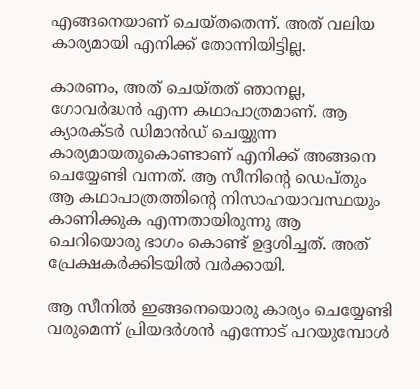എങ്ങനെയാണ് ചെയ്തതെന്ന്. അത് വലിയ കാര്യമായി എനിക്ക് തോന്നിയിട്ടില്ല.

കാരണം, അത് ചെയ്തത് ഞാനല്ല, ഗോവര്‍ദ്ധന്‍ എന്ന കഥാപാത്രമാണ്. ആ ക്യാരക്ടര്‍ ഡിമാന്‍ഡ് ചെയ്യുന്ന കാര്യമായതുകൊണ്ടാണ് എനിക്ക് അങ്ങനെ ചെയ്യേണ്ടി വന്നത്. ആ സീനിന്റെ ഡെപ്തും ആ കഥാപാത്രത്തിന്റെ നിസാഹയാവസ്ഥയും കാണിക്കുക എന്നതായിരുന്നു ആ ചെറിയൊരു ഭാഗം കൊണ്ട് ഉദ്ദശിച്ചത്. അത് പ്രേക്ഷകര്‍ക്കിടയില്‍ വര്‍ക്കായി.

ആ സീനില്‍ ഇങ്ങനെയൊരു കാര്യം ചെയ്യേണ്ടി വരുമെന്ന് പ്രിയദര്‍ശന്‍ എന്നോട് പറയുമ്പോള്‍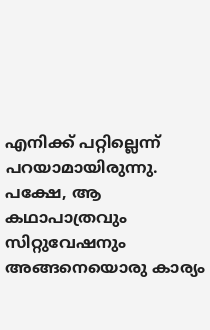എനിക്ക് പറ്റില്ലെന്ന് പറയാമായിരുന്നു. പക്ഷേ, ആ കഥാപാത്രവും സിറ്റുവേഷനും അങ്ങനെയൊരു കാര്യം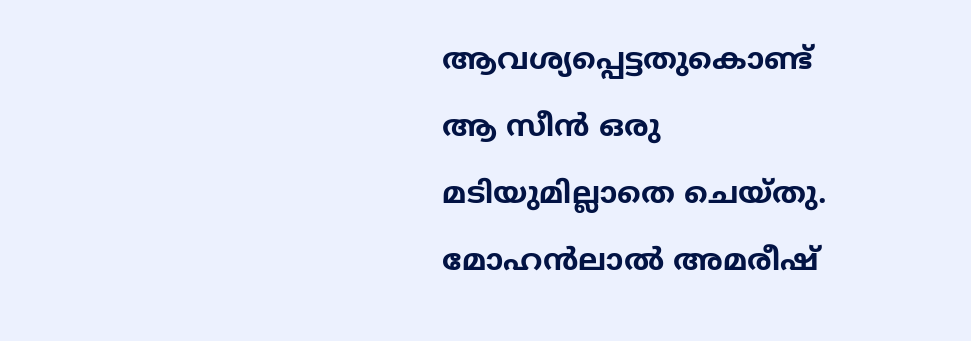ആവശ്യപ്പെട്ടതുകൊണ്ട് ആ സീന്‍ ഒരു മടിയുമില്ലാതെ ചെയ്തു. മോഹന്‍ലാല്‍ അമരീഷ്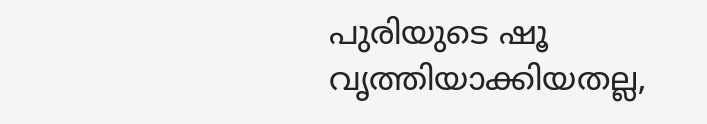പുരിയുടെ ഷൂ വൃത്തിയാക്കിയതല്ല,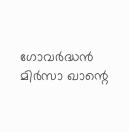ഗോവര്‍ദ്ധന്‍ മിര്‍സാ ഖാന്റെ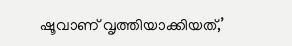ഷൂവാണ് വൃത്തിയാക്കിയത്,’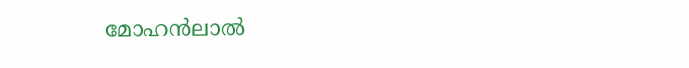മോഹന്‍ലാല്‍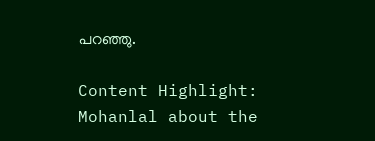പറഞ്ഞു.

Content Highlight: Mohanlal about the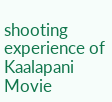shooting experience of Kaalapani Movie